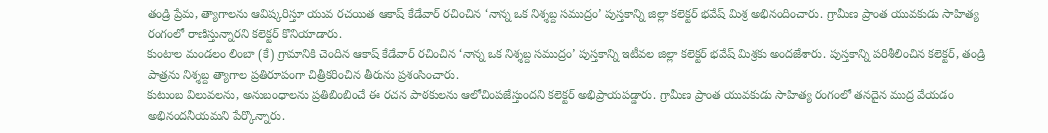తండ్రి ప్రేమ, త్యాగాలను ఆవిష్కరిస్తూ యువ రచయిత ఆకాష్ కేడేవార్ రచించిన ‘నాన్న ఒక నిశ్శబ్ద సముద్రం’ పుస్తకాన్ని జిల్లా కలెక్టర్ భవేష్ మిశ్ర అభినందించారు. గ్రామీణ ప్రాంత యువకుడు సాహిత్య రంగంలో రాణిస్తున్నారని కలెక్టర్ కొనియాడారు.
కుంటాల మండలం లింబా (కే) గ్రామానికి చెందిన ఆకాష్ కేడేవార్ రచించిన ‘నాన్న ఒక నిశ్శబ్ద సముద్రం’ పుస్తకాన్ని ఇటీవల జిల్లా కలెక్టర్ భవేష్ మిశ్రకు అందజేశారు. పుస్తకాన్ని పరిశీలించిన కలెక్టర్, తండ్రి పాత్రను నిశ్శబ్ద త్యాగాల ప్రతిరూపంగా చిత్రీకరించిన తీరును ప్రశంసించారు.
కుటుంబ విలువలను, అనుబంధాలను ప్రతిబింబించే ఈ రచన పాఠకులను ఆలోచింపజేస్తుందని కలెక్టర్ అభిప్రాయపడ్డారు. గ్రామీణ ప్రాంత యువకుడు సాహిత్య రంగంలో తనదైన ముద్ర వేయడం అభినందనీయమని పేర్కొన్నారు.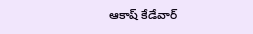ఆకాష్ కేడేవార్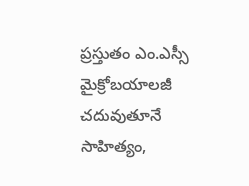ప్రస్తుతం ఎం.ఎస్సీ మైక్రోబయాలజీ చదువుతూనే సాహిత్యం,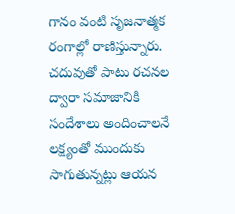గానం వంటి సృజనాత్మక రంగాల్లో రాణిస్తున్నారు. చదువుతో పాటు రచనల ద్వారా సమాజానికి సందేశాలు అందించాలనే లక్ష్యంతో ముందుకు సాగుతున్నట్లు ఆయన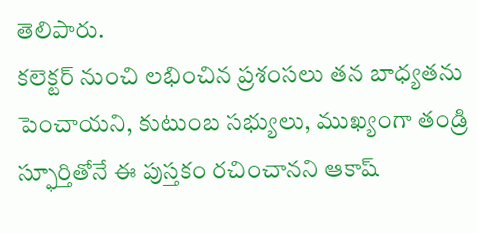తెలిపారు.
కలెక్టర్ నుంచి లభించిన ప్రశంసలు తన బాధ్యతను పెంచాయని, కుటుంబ సభ్యులు, ముఖ్యంగా తండ్రి స్ఫూర్తితోనే ఈ పుస్తకం రచించానని ఆకాష్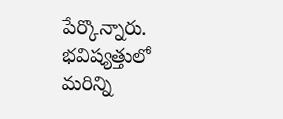పేర్కొన్నారు. భవిష్యత్తులో మరిన్ని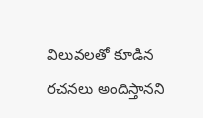విలువలతో కూడిన రచనలు అందిస్తానని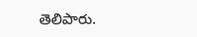తెలిపారు.